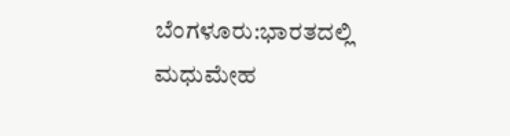ಬೆಂಗಳೂರು:ಭಾರತದಲ್ಲಿ ಮಧುಮೇಹ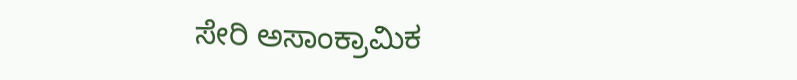ಸೇರಿ ಅಸಾಂಕ್ರಾಮಿಕ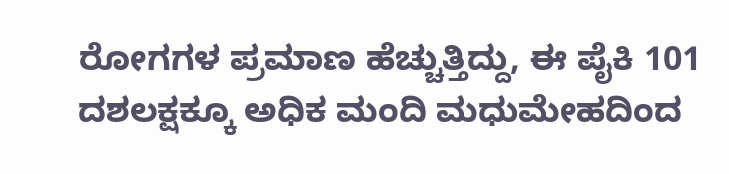ರೋಗಗಳ ಪ್ರಮಾಣ ಹೆಚ್ಚುತ್ತಿದ್ದು, ಈ ಪೈಕಿ 101 ದಶಲಕ್ಷಕ್ಕೂ ಅಧಿಕ ಮಂದಿ ಮಧುಮೇಹದಿಂದ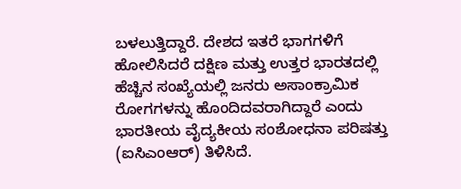ಬಳಲುತ್ತಿದ್ದಾರೆ. ದೇಶದ ಇತರೆ ಭಾಗಗಳಿಗೆ ಹೋಲಿಸಿದರೆ ದಕ್ಷಿಣ ಮತ್ತು ಉತ್ತರ ಭಾರತದಲ್ಲಿ ಹೆಚ್ಚಿನ ಸಂಖ್ಯೆಯಲ್ಲಿ ಜನರು ಅಸಾಂಕ್ರಾಮಿಕ ರೋಗಗಳನ್ನು ಹೊಂದಿದವರಾಗಿದ್ದಾರೆ ಎಂದು ಭಾರತೀಯ ವೈದ್ಯಕೀಯ ಸಂಶೋಧನಾ ಪರಿಷತ್ತು (ಐಸಿಎಂಆರ್) ತಿಳಿಸಿದೆ.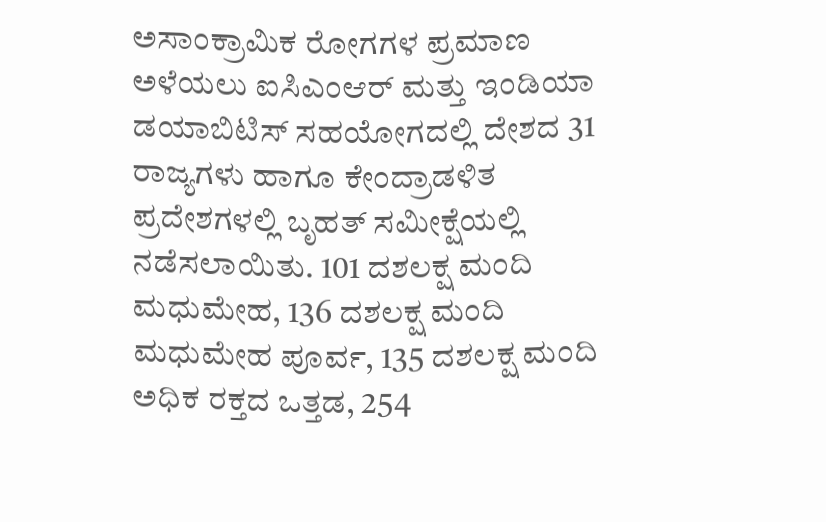ಅಸಾಂಕ್ರಾಮಿಕ ರೋಗಗಳ ಪ್ರಮಾಣ ಅಳೆಯಲು ಐಸಿಎಂಆರ್ ಮತ್ತು ಇಂಡಿಯಾ ಡಯಾಬಿಟಿಸ್ ಸಹಯೋಗದಲ್ಲಿ ದೇಶದ 31 ರಾಜ್ಯಗಳು ಹಾಗೂ ಕೇಂದ್ರಾಡಳಿತ ಪ್ರದೇಶಗಳಲ್ಲಿ ಬೃಹತ್ ಸಮೀಕ್ಷೆಯಲ್ಲಿ ನಡೆಸಲಾಯಿತು. 101 ದಶಲಕ್ಷ ಮಂದಿ ಮಧುಮೇಹ, 136 ದಶಲಕ್ಷ ಮಂದಿ ಮಧುಮೇಹ ಪೂರ್ವ, 135 ದಶಲಕ್ಷ ಮಂದಿ ಅಧಿಕ ರಕ್ತದ ಒತ್ತಡ, 254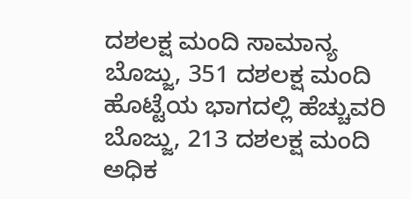ದಶಲಕ್ಷ ಮಂದಿ ಸಾಮಾನ್ಯ ಬೊಜ್ಜು, 351 ದಶಲಕ್ಷ ಮಂದಿ ಹೊಟ್ಟೆಯ ಭಾಗದಲ್ಲಿ ಹೆಚ್ಚುವರಿ ಬೊಜ್ಜು, 213 ದಶಲಕ್ಷ ಮಂದಿ ಅಧಿಕ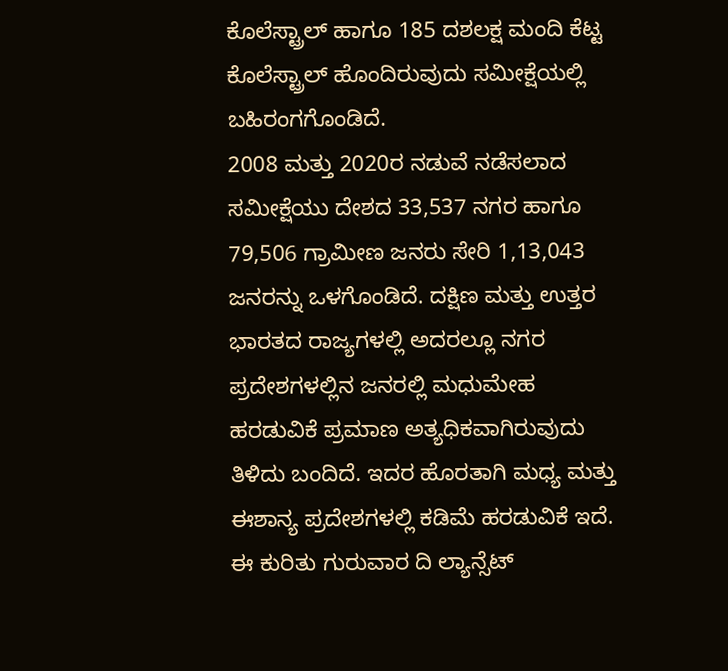ಕೊಲೆಸ್ಟ್ರಾಲ್ ಹಾಗೂ 185 ದಶಲಕ್ಷ ಮಂದಿ ಕೆಟ್ಟ ಕೊಲೆಸ್ಟ್ರಾಲ್ ಹೊಂದಿರುವುದು ಸಮೀಕ್ಷೆಯಲ್ಲಿ ಬಹಿರಂಗಗೊಂಡಿದೆ.
2008 ಮತ್ತು 2020ರ ನಡುವೆ ನಡೆಸಲಾದ ಸಮೀಕ್ಷೆಯು ದೇಶದ 33,537 ನಗರ ಹಾಗೂ 79,506 ಗ್ರಾಮೀಣ ಜನರು ಸೇರಿ 1,13,043 ಜನರನ್ನು ಒಳಗೊಂಡಿದೆ. ದಕ್ಷಿಣ ಮತ್ತು ಉತ್ತರ ಭಾರತದ ರಾಜ್ಯಗಳಲ್ಲಿ ಅದರಲ್ಲೂ ನಗರ ಪ್ರದೇಶಗಳಲ್ಲಿನ ಜನರಲ್ಲಿ ಮಧುಮೇಹ ಹರಡುವಿಕೆ ಪ್ರಮಾಣ ಅತ್ಯಧಿಕವಾಗಿರುವುದು ತಿಳಿದು ಬಂದಿದೆ. ಇದರ ಹೊರತಾಗಿ ಮಧ್ಯ ಮತ್ತು ಈಶಾನ್ಯ ಪ್ರದೇಶಗಳಲ್ಲಿ ಕಡಿಮೆ ಹರಡುವಿಕೆ ಇದೆ. ಈ ಕುರಿತು ಗುರುವಾರ ದಿ ಲ್ಯಾನ್ಸೆಟ್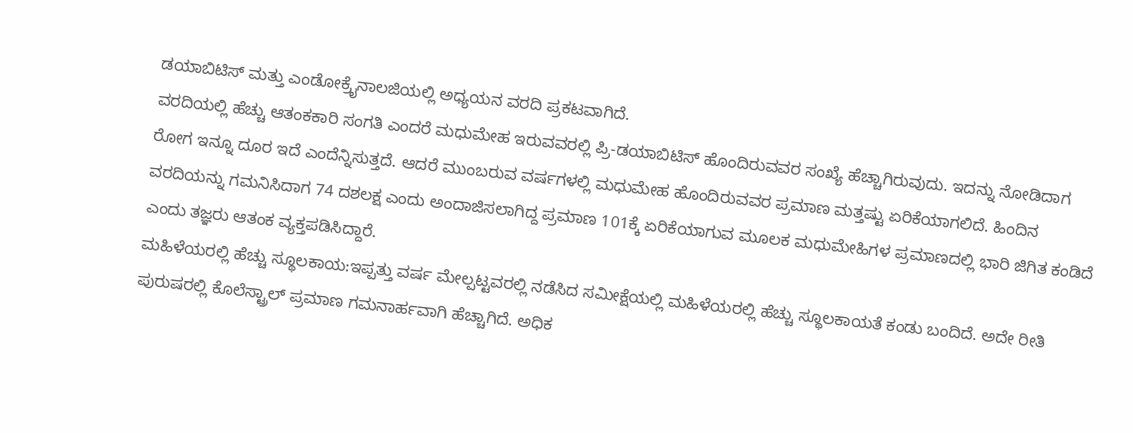ಡಯಾಬಿಟಿಸ್ ಮತ್ತು ಎಂಡೋಕ್ರೖೆನಾಲಜಿಯಲ್ಲಿ ಅಧ್ಯಯನ ವರದಿ ಪ್ರಕಟವಾಗಿದೆ.
ವರದಿಯಲ್ಲಿ ಹೆಚ್ಚು ಆತಂಕಕಾರಿ ಸಂಗತಿ ಎಂದರೆ ಮಧುಮೇಹ ಇರುವವರಲ್ಲಿ ಪ್ರಿ-ಡಯಾಬಿಟಿಸ್ ಹೊಂದಿರುವವರ ಸಂಖ್ಯೆ ಹೆಚ್ಚಾಗಿರುವುದು. ಇದನ್ನು ನೋಡಿದಾಗ ರೋಗ ಇನ್ನೂ ದೂರ ಇದೆ ಎಂದೆನ್ನಿಸುತ್ತದೆ. ಆದರೆ ಮುಂಬರುವ ವರ್ಷಗಳಲ್ಲಿ ಮಧುಮೇಹ ಹೊಂದಿರುವವರ ಪ್ರಮಾಣ ಮತ್ತಷ್ಟು ಏರಿಕೆಯಾಗಲಿದೆ. ಹಿಂದಿನ ವರದಿಯನ್ನು ಗಮನಿಸಿದಾಗ 74 ದಶಲಕ್ಷ ಎಂದು ಅಂದಾಜಿಸಲಾಗಿದ್ದ ಪ್ರಮಾಣ 101ಕ್ಕೆ ಏರಿಕೆಯಾಗುವ ಮೂಲಕ ಮಧುಮೇಹಿಗಳ ಪ್ರಮಾಣದಲ್ಲಿ ಭಾರಿ ಜಿಗಿತ ಕಂಡಿದೆ ಎಂದು ತಜ್ಞರು ಆತಂಕ ವ್ಯಕ್ತಪಡಿಸಿದ್ದಾರೆ.
ಮಹಿಳೆಯರಲ್ಲಿ ಹೆಚ್ಚು ಸ್ಥೂಲಕಾಯ:ಇಪ್ಪತ್ತು ವರ್ಷ ಮೇಲ್ಪಟ್ಟವರಲ್ಲಿ ನಡೆಸಿದ ಸಮೀಕ್ಷೆಯಲ್ಲಿ ಮಹಿಳೆಯರಲ್ಲಿ ಹೆಚ್ಚು ಸ್ಥೂಲಕಾಯತೆ ಕಂಡು ಬಂದಿದೆ. ಅದೇ ರೀತಿ ಪುರುಷರಲ್ಲಿ ಕೊಲೆಸ್ಟ್ರಾಲ್ ಪ್ರಮಾಣ ಗಮನಾರ್ಹವಾಗಿ ಹೆಚ್ಚಾಗಿದೆ. ಅಧಿಕ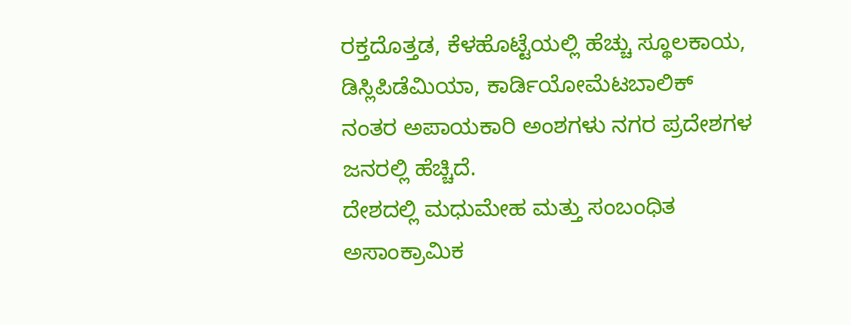ರಕ್ತದೊತ್ತಡ, ಕೆಳಹೊಟ್ಟೆಯಲ್ಲಿ ಹೆಚ್ಚು ಸ್ಥೂಲಕಾಯ, ಡಿಸ್ಲಿಪಿಡೆಮಿಯಾ, ಕಾರ್ಡಿಯೋಮೆಟಬಾಲಿಕ್ ನಂತರ ಅಪಾಯಕಾರಿ ಅಂಶಗಳು ನಗರ ಪ್ರದೇಶಗಳ ಜನರಲ್ಲಿ ಹೆಚ್ಚಿದೆ.
ದೇಶದಲ್ಲಿ ಮಧುಮೇಹ ಮತ್ತು ಸಂಬಂಧಿತ ಅಸಾಂಕ್ರಾಮಿಕ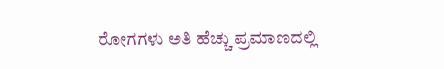ರೋಗಗಳು ಅತಿ ಹೆಚ್ಚು ಪ್ರಮಾಣದಲ್ಲಿ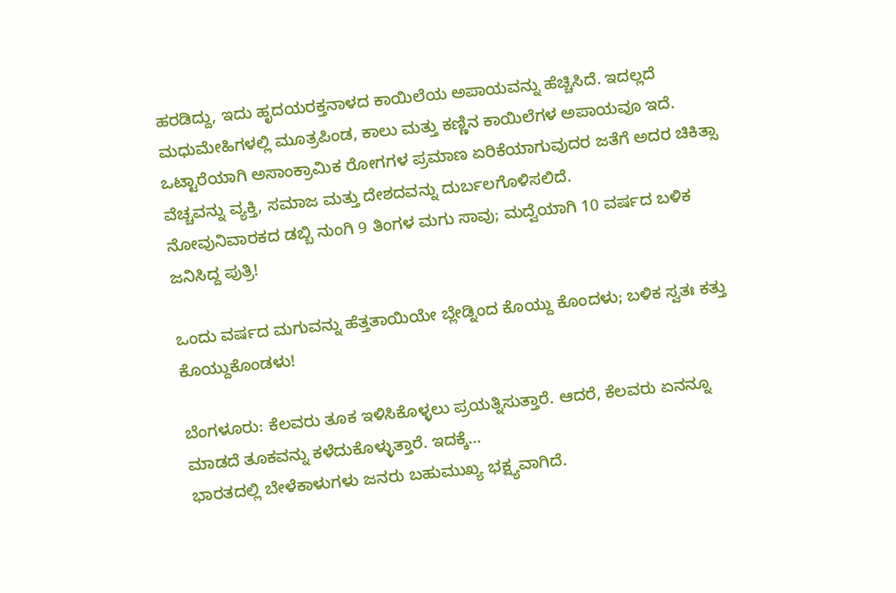ಹರಡಿದ್ದು, ಇದು ಹೃದಯರಕ್ತನಾಳದ ಕಾಯಿಲೆಯ ಅಪಾಯವನ್ನು ಹೆಚ್ಚಿಸಿದೆ. ಇದಲ್ಲದೆ ಮಧುಮೇಹಿಗಳಲ್ಲಿ ಮೂತ್ರಪಿಂಡ, ಕಾಲು ಮತ್ತು ಕಣ್ಣಿನ ಕಾಯಿಲೆಗಳ ಅಪಾಯವೂ ಇದೆ. ಒಟ್ಟಾರೆಯಾಗಿ ಅಸಾಂಕ್ರಾಮಿಕ ರೋಗಗಳ ಪ್ರಮಾಣ ಏರಿಕೆಯಾಗುವುದರ ಜತೆಗೆ ಅದರ ಚಿಕಿತ್ಸಾ ವೆಚ್ಚವನ್ನು ವ್ಯಕ್ತಿ, ಸಮಾಜ ಮತ್ತು ದೇಶದವನ್ನು ದುರ್ಬಲಗೊಳಿಸಲಿದೆ.
ನೋವುನಿವಾರಕದ ಡಬ್ಬಿ ನುಂಗಿ 9 ತಿಂಗಳ ಮಗು ಸಾವು; ಮದ್ವೆಯಾಗಿ 10 ವರ್ಷದ ಬಳಿಕ ಜನಿಸಿದ್ದ ಪುತ್ರಿ!

ಒಂದು ವರ್ಷದ ಮಗುವನ್ನು ಹೆತ್ತತಾಯಿಯೇ ಬ್ಲೇಡ್ನಿಂದ ಕೊಯ್ದು ಕೊಂದಳು; ಬಳಿಕ ಸ್ವತಃ ಕತ್ತು ಕೊಯ್ದುಕೊಂಡಳು!

ಬೆಂಗಳೂರು: ಕೆಲವರು ತೂಕ ಇಳಿಸಿಕೊಳ್ಳಲು ಪ್ರಯತ್ನಿಸುತ್ತಾರೆ. ಆದರೆ, ಕೆಲವರು ಏನನ್ನೂ ಮಾಡದೆ ತೂಕವನ್ನು ಕಳೆದುಕೊಳ್ಳುತ್ತಾರೆ. ಇದಕ್ಕೆ…
ಭಾರತದಲ್ಲಿ ಬೇಳೆಕಾಳುಗಳು ಜನರು ಬಹುಮುಖ್ಯ ಭಕ್ಷ್ಯವಾಗಿದೆ.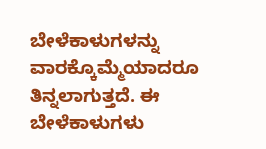ಬೇಳೆಕಾಳುಗಳನ್ನು ವಾರಕ್ಕೊಮ್ಮೆಯಾದರೂ ತಿನ್ನಲಾಗುತ್ತದೆ. ಈ ಬೇಳೆಕಾಳುಗಳು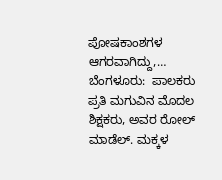ಪೋಷಕಾಂಶಗಳ ಆಗರವಾಗಿದ್ದು,…
ಬೆಂಗಳೂರು:  ಪಾಲಕರು ಪ್ರತಿ ಮಗುವಿನ ಮೊದಲ ಶಿಕ್ಷಕರು, ಅವರ ರೋಲ್ ಮಾಡೆಲ್. ಮಕ್ಕಳ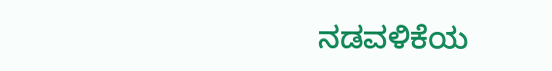ನಡವಳಿಕೆಯ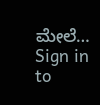ಮೇಲೆ…
Sign in to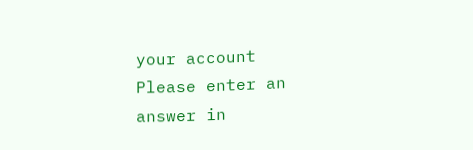your account
Please enter an answer in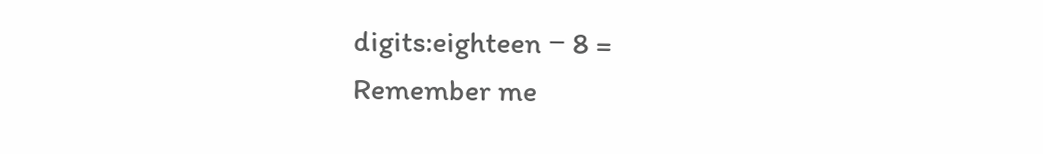digits:eighteen − 8 =
Remember me